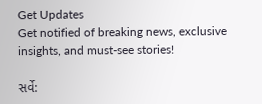Get Updates
Get notified of breaking news, exclusive insights, and must-see stories!

સર્વે: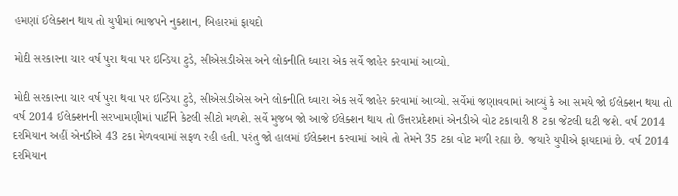હમણાં ઈલેક્શન થાય તો યુપીમાં ભાજપને નુકશાન, બિહારમાં ફાયદો

મોદી સરકારના ચાર વર્ષ પુરા થવા પર ઇન્ડિયા ટુડે, સીએસડીએસ અને લોકનીતિ ઘ્વારા એક સર્વે જાહેર કરવામાં આવ્યો.

મોદી સરકારના ચાર વર્ષ પુરા થવા પર ઇન્ડિયા ટુડે, સીએસડીએસ અને લોકનીતિ ઘ્વારા એક સર્વે જાહેર કરવામાં આવ્યો. સર્વેમાં જણાવવામાં આવ્યું કે આ સમયે જો ઈલેક્શન થયા તો વર્ષ 2014 ઈલેક્શનની સરખામણીમાં પાર્ટીને કેટલી સીટો મળશે. સર્વે મુજબ જો આજે ઈલેક્શન થાય તો ઉત્તરપ્રદેશમાં એનડીએ વોટ ટકાવારી 8 ટકા જેટલી ઘટી જશે. વર્ષ 2014 દરમિયાન અહીં એનડીએ 43 ટકા મેળવવામાં સફળ રહી હતી. પરંતુ જો હાલમાં ઈલેક્શન કરવામાં આવે તો તેમને 35 ટકા વોટ મળી રહ્યા છે. જયારે યુપીએ ફાયદામાં છે. વર્ષ 2014 દરમિયાન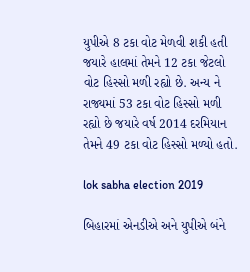યુપીએ 8 ટકા વોટ મેળવી શકી હતી જયારે હાલમાં તેમને 12 ટકા જેટલો વોટ હિસ્સો મળી રહ્યો છે. અન્ય ને રાજ્યમાં 53 ટકા વોટ હિસ્સો મળી રહ્યો છે જયારે વર્ષ 2014 દરમિયાન તેમને 49 ટકા વોટ હિસ્સો મળ્યો હતો.

lok sabha election 2019

બિહારમાં એનડીએ અને યુપીએ બંને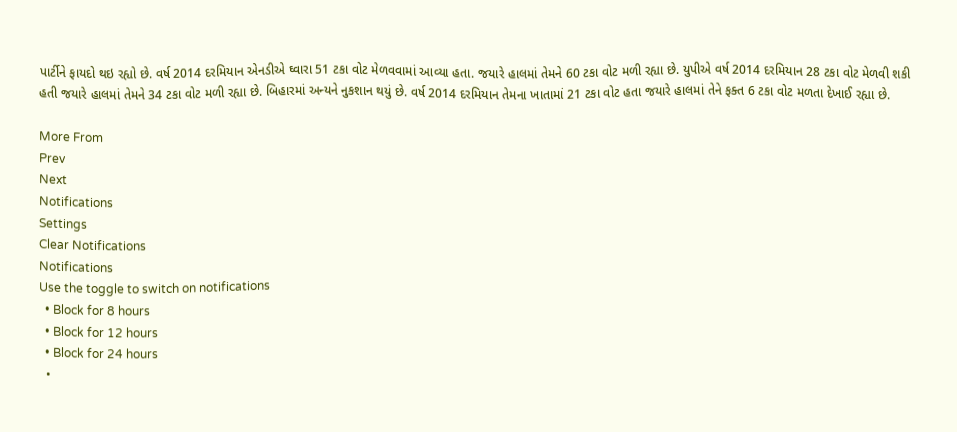પાર્ટીને ફાયદો થઇ રહ્યો છે. વર્ષ 2014 દરમિયાન એનડીએ ઘ્વારા 51 ટકા વોટ મેળવવામાં આવ્યા હતા. જયારે હાલમાં તેમને 60 ટકા વોટ મળી રહ્યા છે. યુપીએ વર્ષ 2014 દરમિયાન 28 ટકા વોટ મેળવી શકી હતી જયારે હાલમાં તેમને 34 ટકા વોટ મળી રહ્યા છે. બિહારમાં અન્યને નુકશાન થયું છે. વર્ષ 2014 દરમિયાન તેમના ખાતામાં 21 ટકા વોટ હતા જયારે હાલમાં તેને ફક્ત 6 ટકા વોટ મળતા દેખાઈ રહ્યા છે.

More From
Prev
Next
Notifications
Settings
Clear Notifications
Notifications
Use the toggle to switch on notifications
  • Block for 8 hours
  • Block for 12 hours
  • Block for 24 hours
  •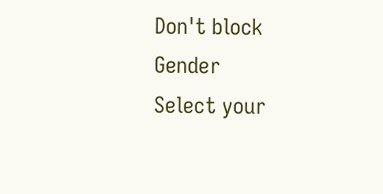Don't block
Gender
Select your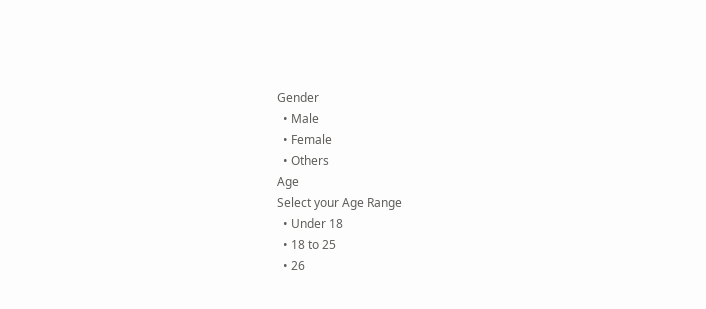Gender
  • Male
  • Female
  • Others
Age
Select your Age Range
  • Under 18
  • 18 to 25
  • 26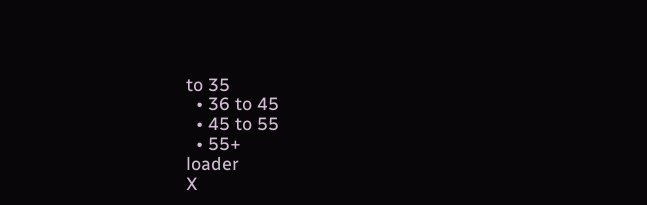to 35
  • 36 to 45
  • 45 to 55
  • 55+
loader
X